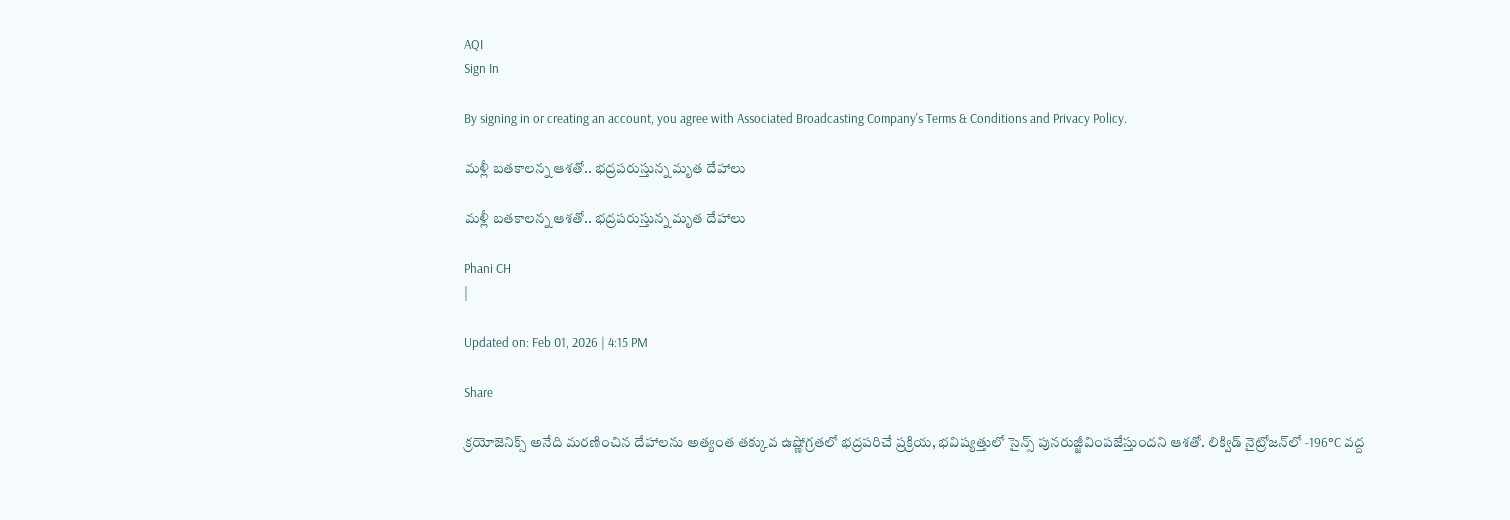AQI
Sign In

By signing in or creating an account, you agree with Associated Broadcasting Company's Terms & Conditions and Privacy Policy.

మళ్లీ బతకాలన్న ఆశతో.. భద్రపరుస్తున్న మృత దేహాలు

మళ్లీ బతకాలన్న ఆశతో.. భద్రపరుస్తున్న మృత దేహాలు

Phani CH
|

Updated on: Feb 01, 2026 | 4:15 PM

Share

క్రయోజెనిక్స్‌ అనేది మరణించిన దేహాలను అత్యంత తక్కువ ఉష్ణోగ్రతలో భద్రపరిచే ప్రక్రియ, భవిష్యత్తులో సైన్స్‌ పునరుజ్జీవింపజేస్తుందని ఆశతో. లిక్విడ్‌ నైట్రోజన్‌లో -196°C వద్ద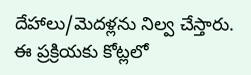దేహాలు/మెదళ్లను నిల్వ చేస్తారు. ఈ ప్రక్రియకు కోట్లలో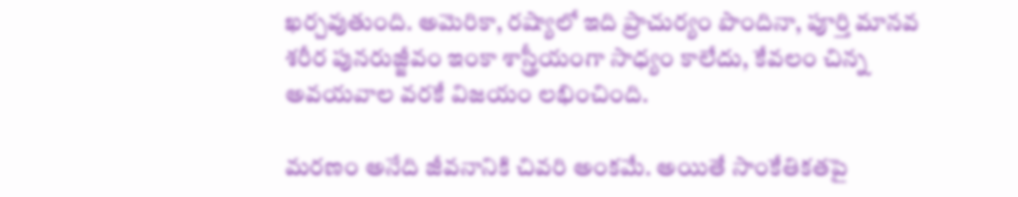ఖర్చవుతుంది. అమెరికా, రష్యాలో ఇది ప్రాచుర్యం పొందినా, పూర్తి మానవ శరీర పునరుజ్జీవం ఇంకా శాస్త్రీయంగా సాధ్యం కాలేదు, కేవలం చిన్న అవయవాల వరకే విజయం లభించింది.

మరణం అనేది జీవనానికి చివరి అంకమే. అయితే సాంకేతికతపై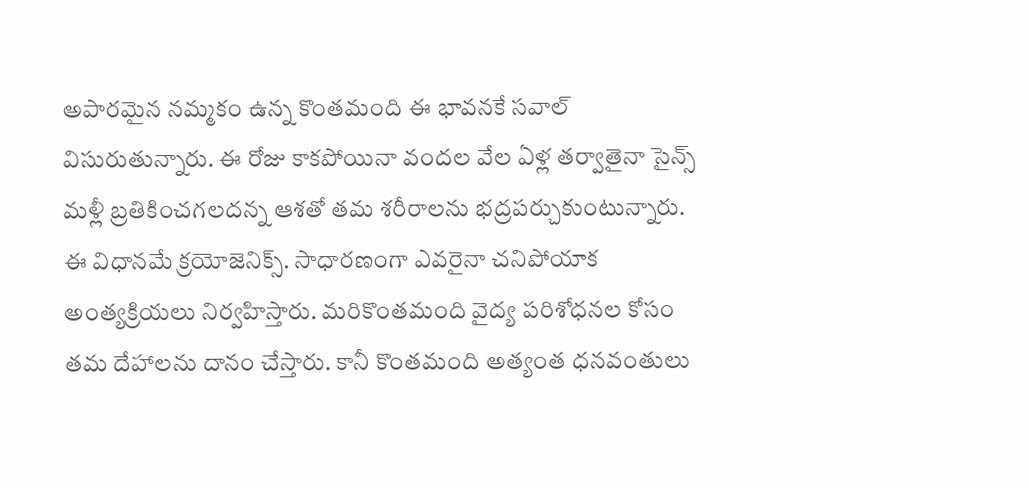అపారమైన నమ్మకం ఉన్న కొంతమంది ఈ భావనకే సవాల్‌ విసురుతున్నారు. ఈ రోజు కాకపోయినా వందల వేల ఏళ్ల తర్వాతైనా సైన్స్‌ మళ్లీ బ్రతికించగలదన్న ఆశతో తమ శరీరాలను భద్రపర్చుకుంటున్నారు. ఈ విధానమే క్రయోజెనిక్స్‌. సాధారణంగా ఎవరైనా చనిపోయాక అంత్యక్రియలు నిర్వహిస్తారు. మరికొంతమంది వైద్య పరిశోధనల కోసం తమ దేహాలను దానం చేస్తారు. కానీ కొంతమంది అత్యంత ధనవంతులు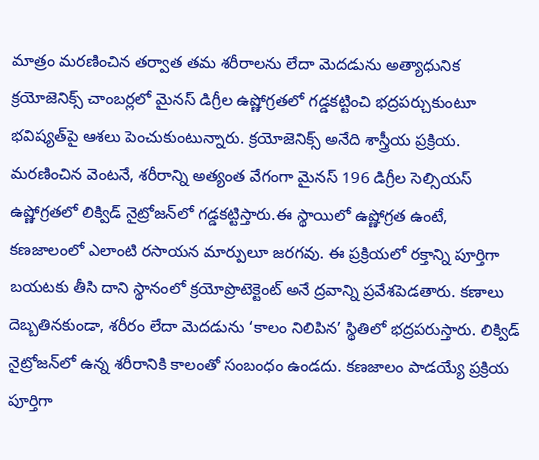మాత్రం మరణించిన తర్వాత తమ శరీరాలను లేదా మెదడును అత్యాధునిక క్రయోజెనిక్స్‌ చాంబర్లలో మైనస్‌ డిగ్రీల ఉష్ణోగ్రతలో గడ్డకట్టించి భద్రపర్చుకుంటూ భవిష్యత్‌పై ఆశలు పెంచుకుంటున్నారు. క్రయోజెనిక్స్‌ అనేది శాస్త్రీయ ప్రక్రియ. మరణించిన వెంటనే, శరీరాన్ని అత్యంత వేగంగా మైనస్‌ 196 డిగ్రీల సెల్సియస్‌ ఉష్ణోగ్రతలో లిక్విడ్‌ నైట్రోజన్‌లో గడ్డకట్టిస్తారు.ఈ స్థాయిలో ఉష్ణోగ్రత ఉంటే, కణజాలంలో ఎలాంటి రసాయన మార్పులూ జరగవు. ఈ ప్రక్రియలో రక్తాన్ని పూర్తిగా బయటకు తీసి దాని స్థానంలో క్రయోప్రొటెక్టెంట్‌ అనే ద్రవాన్ని ప్రవేశపెడతారు. కణాలు దెబ్బతినకుండా, శరీరం లేదా మెదడును ‘కాలం నిలిపిన’ స్థితిలో భద్రపరుస్తారు. లిక్విడ్‌ నైట్రోజన్‌లో ఉన్న శరీరానికి కాలంతో సంబంధం ఉండదు. కణజాలం పాడయ్యే ప్రక్రియ పూర్తిగా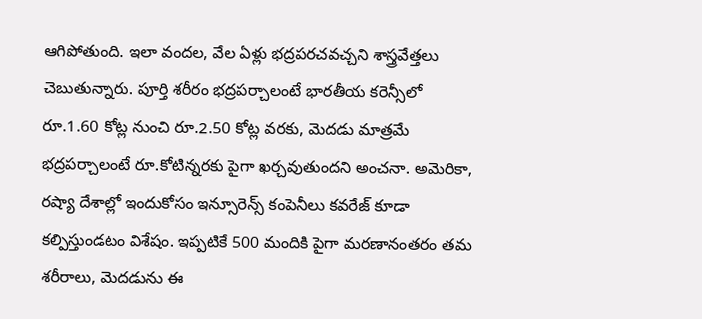ఆగిపోతుంది. ఇలా వందల, వేల ఏళ్లు భద్రపరచవచ్చని శాస్త్రవేత్తలు చెబుతున్నారు. పూర్తి శరీరం భద్రపర్చాలంటే భారతీయ కరెన్సీలో రూ.1.60 కోట్ల నుంచి రూ.2.50 కోట్ల వరకు, మెదడు మాత్రమే భద్రపర్చాలంటే రూ.కోటిన్నరకు పైగా ఖర్చవుతుందని అంచనా. అమెరికా, రష్యా దేశాల్లో ఇందుకోసం ఇన్సూరెన్స్‌ కంపెనీలు కవరేజ్‌ కూడా కల్పిస్తుండటం విశేషం. ఇప్పటికే 500 మందికి పైగా మరణానంతరం తమ శరీరాలు, మెదడును ఈ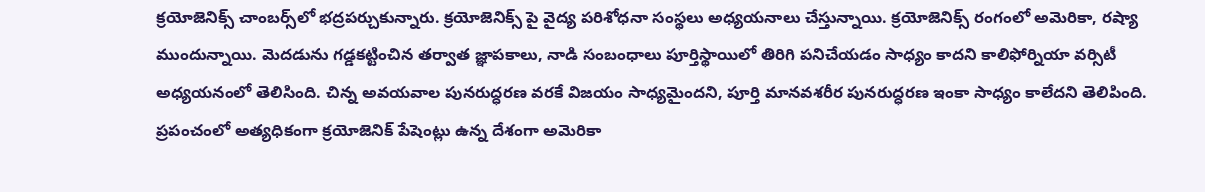క్రయోజెనిక్స్‌ చాంబర్స్‌లో భద్రపర్చుకున్నారు. క్రయోజెనిక్స్‌ పై వైద్య పరిశోధనా సంస్థలు అధ్యయనాలు చేస్తున్నాయి. క్రయోజెనిక్స్‌ రంగంలో అమెరికా, రష్యా ముందున్నాయి. మెదడును గడ్డకట్టించిన తర్వాత జ్ఞాపకాలు, నాడి సంబంధాలు పూర్తిస్థాయిలో తిరిగి పనిచేయడం సాధ్యం కాదని కాలిఫోర్నియా వర్సిటీ అధ్యయనంలో తెలిసింది. చిన్న అవయవాల పునరుద్ధరణ వరకే విజయం సాధ్యమైందని, పూర్తి మానవశరీర పునరుద్ధరణ ఇంకా సాధ్యం కాలేదని తెలిపింది. ప్రపంచంలో అత్యధికంగా క్రయోజెనిక్‌ పేషెంట్లు ఉన్న దేశంగా అమెరికా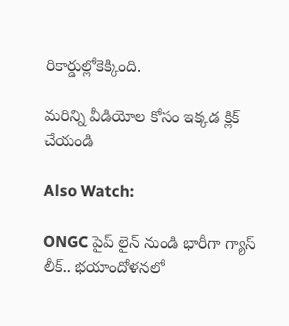రికార్డుల్లోకెక్కింది.

మరిన్ని వీడియోల కోసం ఇక్కడ క్లిక్ చేయండి

Also Watch:

ONGC పైప్ లైన్ నుండి భారీగా గ్యాస్ లీక్.. భయాందోళనలో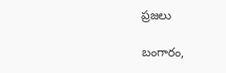ప్రజలు

బంగారం,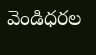వెండిధరల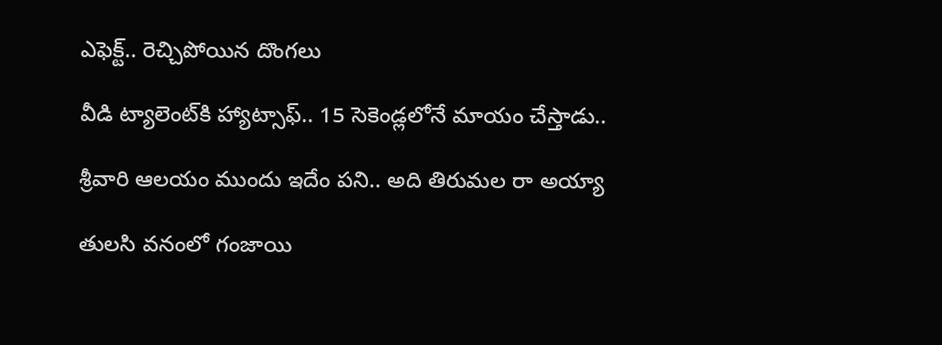ఎఫెక్ట్‌.. రెచ్చిపోయిన దొంగలు

వీడి ట్యాలెంట్‌కి హ్యాట్సాఫ్‌.. 15 సెకెండ్లలోనే మాయం చేస్తాడు..

శ్రీవారి ఆలయం ముందు ఇదేం పని.. అది తిరుమల రా అయ్యా

తులసి వనంలో గంజాయి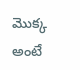మొక్క అంటే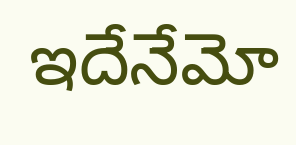ఇదేనేమో